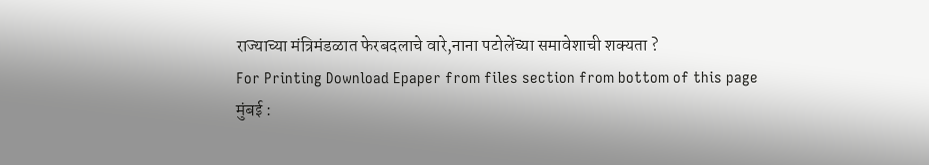राज्याच्या मंत्रिमंडळात फेरबदलाचे वारे,नाना पटोलेंच्या समावेशाची शक्यता ?
For Printing Download Epaper from files section from bottom of this page
मुंबई :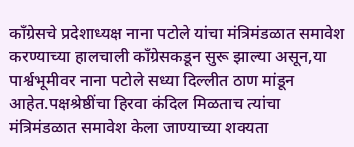काँग्रेसचे प्रदेशाध्यक्ष नाना पटोले यांचा मंत्रिमंडळात समावेश करण्याच्या हालचाली काँग्रेसकडून सुरू झाल्या असून,या पार्श्वभूमीवर नाना पटोले सध्या दिल्लीत ठाण मांडून आहेत.पक्षश्रेष्ठींचा हिरवा कंदिल मिळताच त्यांचा मंत्रिमंडळात समावेश केला जाण्याच्या शक्यता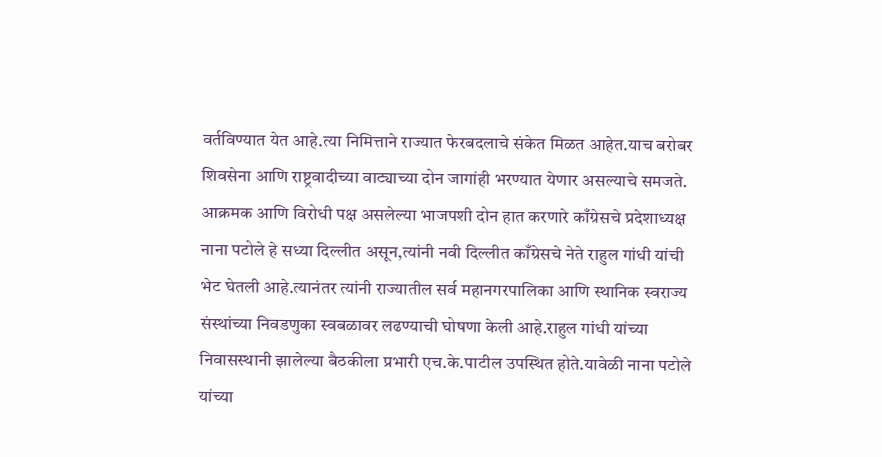वर्तविण्यात येत आहे.त्या निमित्ताने राज्यात फेरबदलाचे संकेत मिळत आहेत.याच बरोबर शिवसेना आणि राष्ट्रवादीच्या वाट्याच्या दोन जागांही भरण्यात येणार असल्याचे समजते.
आक्रमक आणि विरोधी पक्ष असलेल्या भाजपशी दोन हात करणारे काँग्रेसचे प्रदेशाध्यक्ष नाना पटोले हे सध्या दिल्लीत असून,त्यांनी नवी दिल्लीत काँग्रेसचे नेते राहुल गांधी यांची भेट घेतली आहे.त्यानंतर त्यांनी राज्यातील सर्व महानगरपालिका आणि स्थानिक स्वराज्य संस्थांच्या निवडणुका स्वबळावर लढण्याची घोषणा केली आहे.राहुल गांधी यांच्या निवासस्थानी झालेल्या बैठकीला प्रभारी एच.के.पाटील उपस्थित होते.यावेळी नाना पटोले यांच्या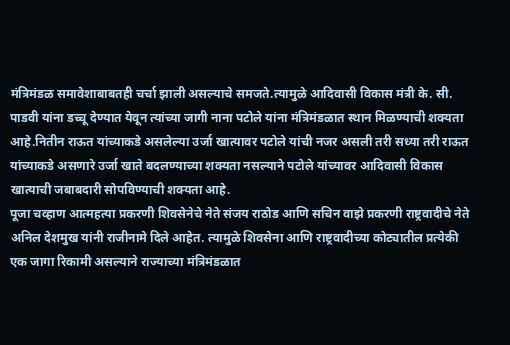मंत्रिमंडळ समावेशाबाबतही चर्चा झाली असल्याचे समजते.त्यामुळे आदिवासी विकास मंत्री के. सी. पाडवी यांना डच्चू देण्यात येवून त्यांच्या जागी नाना पटोले यांना मंत्रिमंडळात स्थान मिळण्याची शक्यता आहे.नितीन राऊत यांच्याकडे असलेल्या उर्जा खात्यावर पटोले यांची नजर असली तरी सध्या तरी राऊत यांच्याकडे असणारे उर्जा खाते बदलण्याच्या शक्यता नसल्याने पटोले यांच्यावर आदिवासी विकास खात्याची जबाबदारी सोपविण्याची शक्यता आहे.
पूजा चव्हाण आत्महत्या प्रकरणी शिवसेनेचे नेते संजय राठोड आणि सचिन वाझे प्रकरणी राष्ट्रवादीचे नेते अनिल देशमुख यांनी राजीनामे दिले आहेत. त्यामुळे शिवसेना आणि राष्ट्रवादीच्या कोट्यातील प्रत्येकी एक जागा रिकामी असल्याने राज्याच्या मंत्रिमंडळात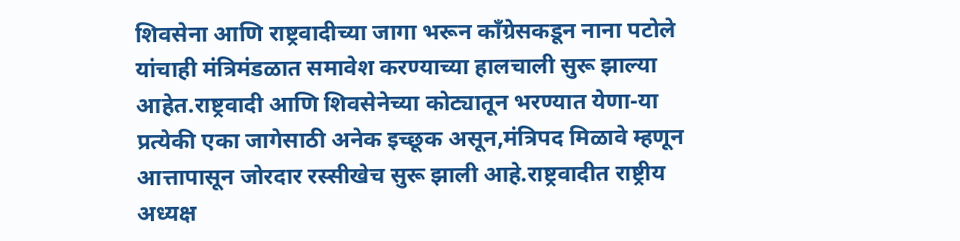शिवसेना आणि राष्ट्रवादीच्या जागा भरून काँग्रेसकडून नाना पटोले यांचाही मंत्रिमंडळात समावेश करण्याच्या हालचाली सुरू झाल्या आहेत.राष्ट्रवादी आणि शिवसेनेच्या कोट्यातून भरण्यात येणा-या प्रत्येकी एका जागेसाठी अनेक इच्छूक असून,मंत्रिपद मिळावे म्हणून आत्तापासून जोरदार रस्सीखेच सुरू झाली आहे.राष्ट्रवादीत राष्ट्रीय अध्यक्ष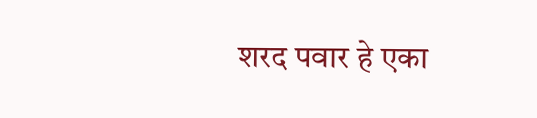शरद पवार हे एका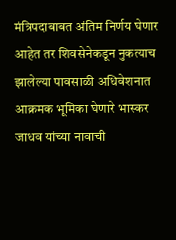मंत्रिपदाबाबत अंतिम निर्णय घेणार आहेत तर शिवसेनेकडून नुकत्याच झालेल्या पावसाळी अधिवेशनात आक्रमक भूमिका घेणारे भास्कर जाधव यांच्या नावाची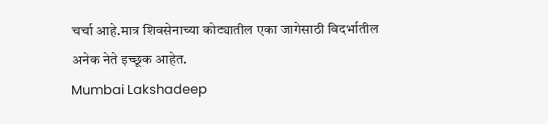चर्चा आहे.मात्र शिवसेनाच्या कोट्यातील एका जागेसाठी विदर्भातील अनेक नेते इच्छूक आहेत.
Mumbai Lakshadeep